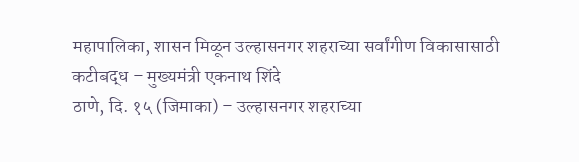महापालिका, शासन मिळून उल्हासनगर शहराच्या सर्वांगीण विकासासाठी कटीबद्ध – मुख्यमंत्री एकनाथ शिंदे
ठाणे, दि. १५ (जिमाका) – उल्हासनगर शहराच्या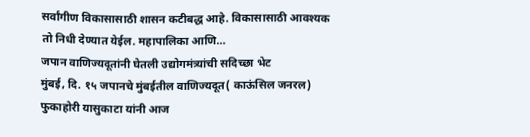सर्वांगीण विकासासाठी शासन कटीबद्ध आहे. विकासासाठी आवश्यक तो निधी देण्यात येईल. महापालिका आणि…
जपान वाणिज्यदूतांनी घेतली उद्योगमंत्र्यांची सदिच्छा भेट
मुंबई, दि. १५ जपानचे मुंबईतील वाणिज्यदूत( काऊंसिल जनरल) फुकाहोरी यासुकाटा यांनी आज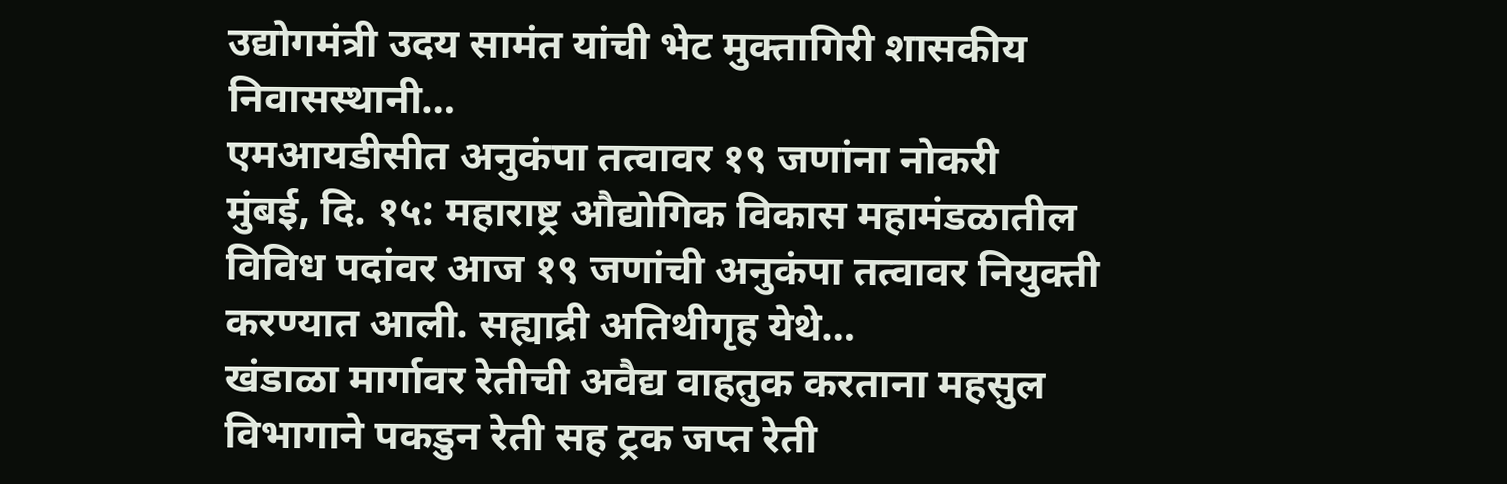उद्योगमंत्री उदय सामंत यांची भेट मुक्तागिरी शासकीय निवासस्थानी…
एमआयडीसीत अनुकंपा तत्वावर १९ जणांना नोकरी
मुंबई, दि. १५: महाराष्ट्र औद्योगिक विकास महामंडळातील विविध पदांवर आज १९ जणांची अनुकंपा तत्वावर नियुक्ती करण्यात आली. सह्याद्री अतिथीगृह येथे…
खंडाळा मार्गावर रेतीची अवैद्य वाहतुक करताना महसुल विभागाने पकडुन रेती सह ट्रक जप्त रेती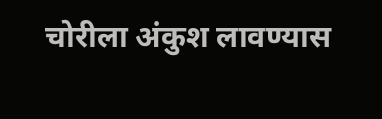चोरीला अंकुश लावण्यास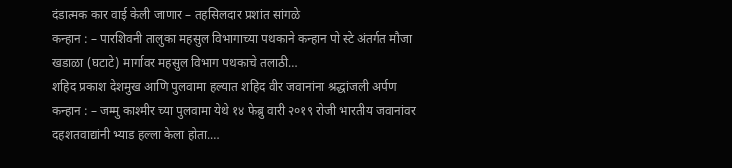दंडात्मक कार वाई केली जाणार – तहसिलदार प्रशांत सांगळे
कन्हान : – पारशिवनी तालुका महसुल विभागाच्या पथकाने कन्हान पो स्टे अंतर्गत मौजा खडाळा (घटाटे) मार्गावर महसुल विभाग पथकाचे तलाठी…
शहिद प्रकाश देशमुख आणि पुलवामा हल्यात शहिद वीर जवानांना श्रद्धांजली अर्पण
कन्हान : – जम्मु काश्मीर च्या पुलवामा येथे १४ फेब्रु वारी २०१९ रोजी भारतीय जवानांवर दहशतवाद्यांनी भ्याड हल्ला केला होता.…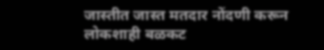जास्तीत जास्त मतदार नोंदणी करून लोकशाही बळकट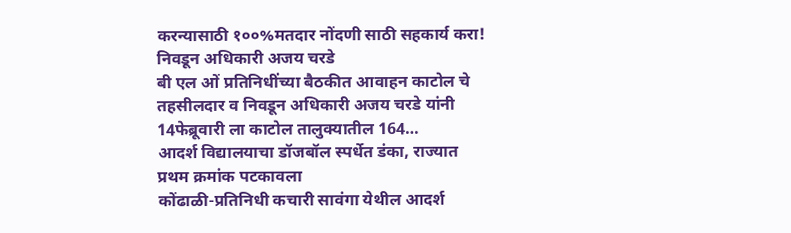करन्यासाठी १००%मतदार नोंदणी साठी सहकार्य करा! निवडून अधिकारी अजय चरडे
बी एल ओं प्रतिनिधींच्या बैठकीत आवाहन काटोल चे तहसीलदार व निवडून अधिकारी अजय चरडे यांनी 14फेब्रूवारी ला काटोल तालुक्यातील 164…
आदर्श विद्यालयाचा डॉजबॉल स्पर्धेत डंका, राज्यात प्रथम क्रमांक पटकावला
कोंढाळी-प्रतिनिधी कचारी सावंगा येथील आदर्श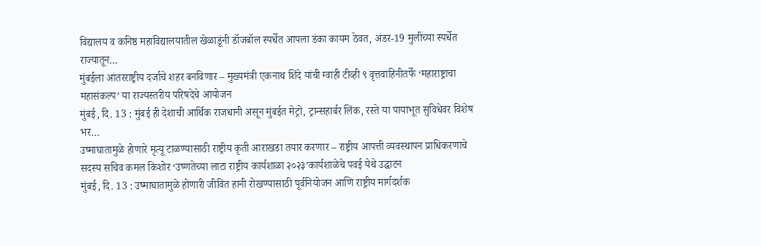विद्यालय व कनिष्ठ महाविद्यालयातील खेळाडूंनी डॉजबॉल स्पर्धेत आपला डंका कायम ठेवत, अंडर-19 मुलींच्या स्पर्धेत राज्यातून…
मुंबईला आंतरराष्ट्रीय दर्जाचे शहर बनविणार – मुख्यमंत्री एकनाथ शिंदे यांची ग्वाही टीव्ही ९ वृत्तवाहिनीतर्फे ‘महाराष्ट्राचा महासंकल्प’ या राज्यस्तरीय परिषदेचे आयोजन
मुंबई, दि. 13 : मुंबई ही देशाची आर्थिक राजधानी असून मुंबईत मेट्रो, ट्रान्सहार्बर लिंक, रस्ते या पायाभूत सुविधेवर विशेष भर…
उष्माघातामुळे होणारे मृत्यू टाळण्यासाठी राष्ट्रीय कृती आराखडा तयार करणार – राष्ट्रीय आपत्ती व्यवस्थापन प्राधिकरणाचे सदस्य सचिव कमल किशोर ‘उष्णतेच्या लाटा राष्ट्रीय कार्यशाळा २०२३’कार्यशाळेचे पवई येथे उद्घाटन
मुंबई, दि. 13 : उष्माघातामुळे होणारी जीवित हानी रोखण्यासाठी पूर्वनियोजन आणि राष्ट्रीय मार्गदर्शक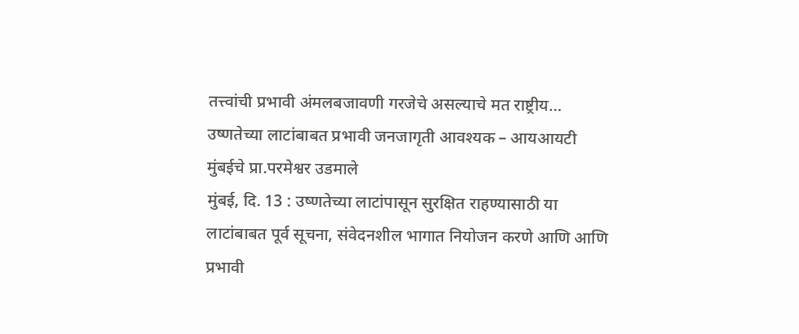तत्त्वांची प्रभावी अंमलबजावणी गरजेचे असल्याचे मत राष्ट्रीय…
उष्णतेच्या लाटांबाबत प्रभावी जनजागृती आवश्यक – आयआयटी मुंबईचे प्रा.परमेश्वर उडमाले
मुंबई, दि. 13 : उष्णतेच्या लाटांपासून सुरक्षित राहण्यासाठी या लाटांबाबत पूर्व सूचना, संवेदनशील भागात नियोजन करणे आणि आणि प्रभावी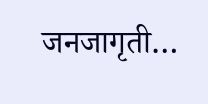जनजागृती…